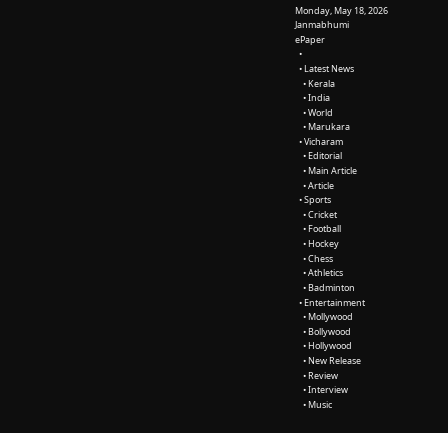Monday, May 18, 2026
Janmabhumi
ePaper
  •
  • Latest News
    • Kerala
    • India
    • World
    • Marukara
  • Vicharam
    • Editorial
    • Main Article
    • Article
  • Sports
    • Cricket
    • Football
    • Hockey
    • Chess
    • Athletics
    • Badminton
  • Entertainment
    • Mollywood
    • Bollywood
    • Hollywood
    • New Release
    • Review
    • Interview
    • Music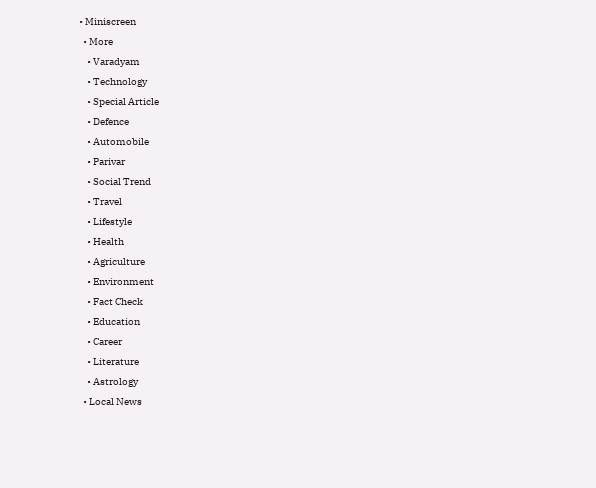• Miniscreen
  • More
    • Varadyam
    • Technology
    • Special Article
    • Defence
    • Automobile
    • Parivar
    • Social Trend
    • Travel
    • Lifestyle
    • Health
    • Agriculture
    • Environment
    • Fact Check
    • Education
    • Career
    • Literature
    • Astrology
  • Local News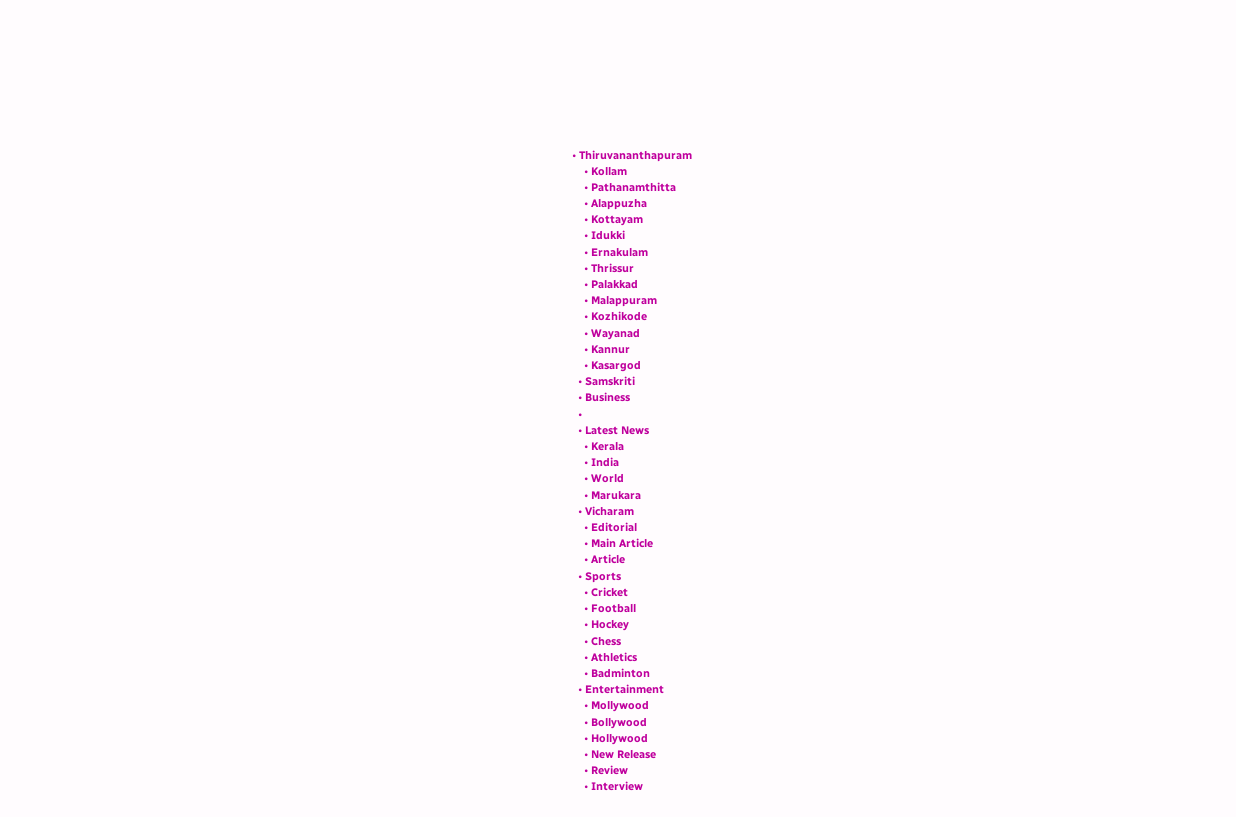• Thiruvananthapuram
    • Kollam
    • Pathanamthitta
    • Alappuzha
    • Kottayam
    • Idukki
    • Ernakulam
    • Thrissur
    • Palakkad
    • Malappuram
    • Kozhikode
    • Wayanad
    • Kannur
    • Kasargod
  • Samskriti
  • Business
  •
  • Latest News
    • Kerala
    • India
    • World
    • Marukara
  • Vicharam
    • Editorial
    • Main Article
    • Article
  • Sports
    • Cricket
    • Football
    • Hockey
    • Chess
    • Athletics
    • Badminton
  • Entertainment
    • Mollywood
    • Bollywood
    • Hollywood
    • New Release
    • Review
    • Interview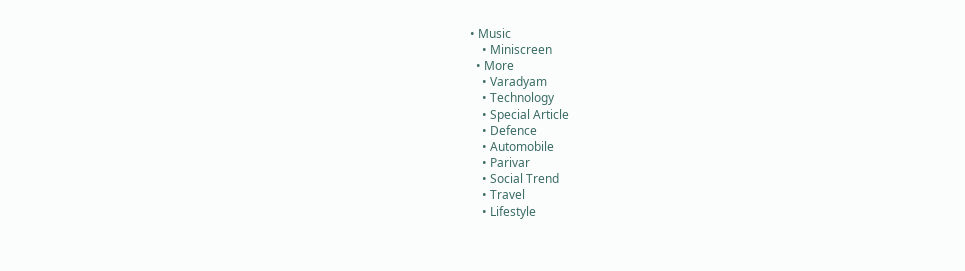• Music
    • Miniscreen
  • More
    • Varadyam
    • Technology
    • Special Article
    • Defence
    • Automobile
    • Parivar
    • Social Trend
    • Travel
    • Lifestyle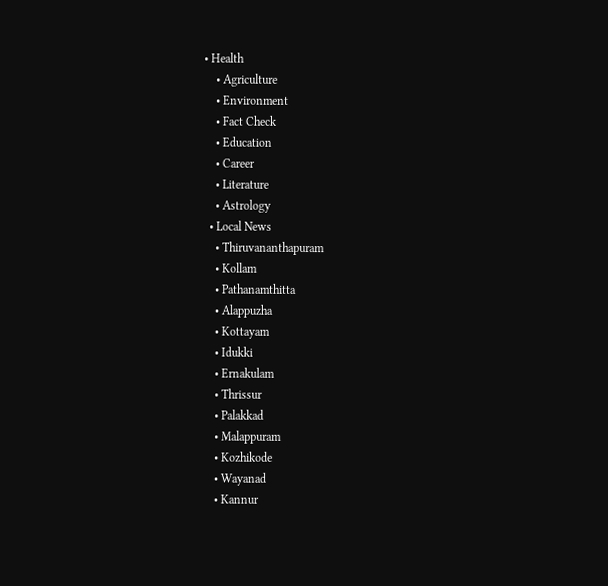• Health
    • Agriculture
    • Environment
    • Fact Check
    • Education
    • Career
    • Literature
    • Astrology
  • Local News
    • Thiruvananthapuram
    • Kollam
    • Pathanamthitta
    • Alappuzha
    • Kottayam
    • Idukki
    • Ernakulam
    • Thrissur
    • Palakkad
    • Malappuram
    • Kozhikode
    • Wayanad
    • Kannur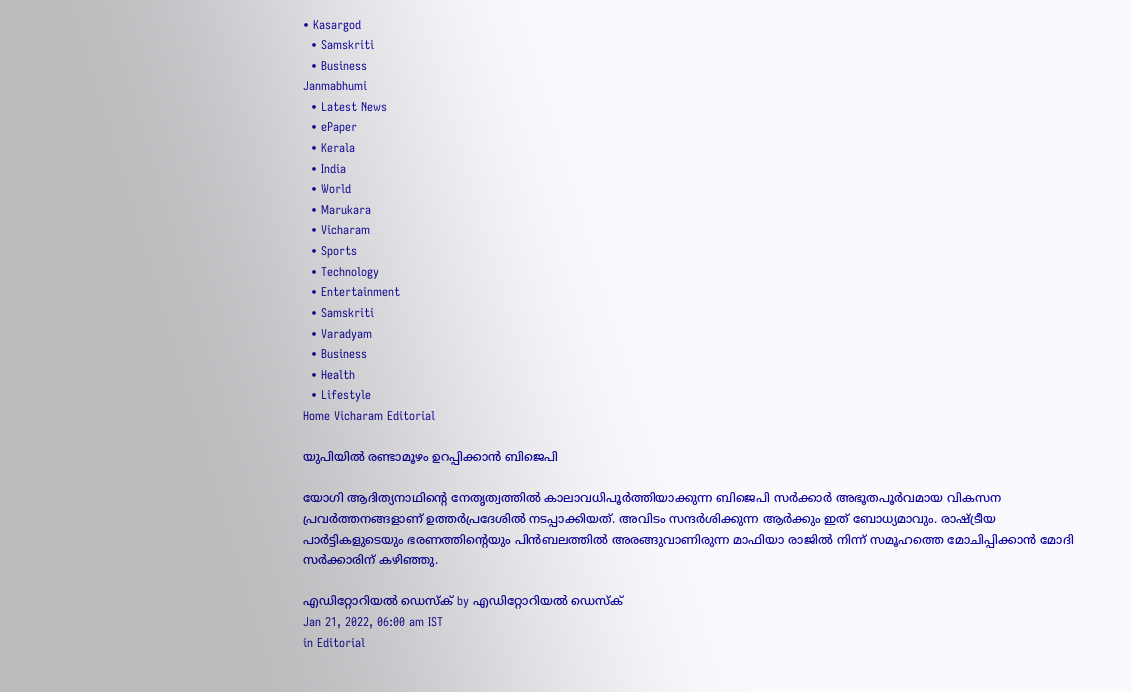• Kasargod
  • Samskriti
  • Business
Janmabhumi
  • Latest News
  • ePaper
  • Kerala
  • India
  • World
  • Marukara
  • Vicharam
  • Sports
  • Technology
  • Entertainment
  • Samskriti
  • Varadyam
  • Business
  • Health
  • Lifestyle
Home Vicharam Editorial

യുപിയില്‍ രണ്ടാമൂഴം ഉറപ്പിക്കാന്‍ ബിജെപി

യോഗി ആദിത്യനാഥിന്റെ നേതൃത്വത്തില്‍ കാലാവധിപൂര്‍ത്തിയാക്കുന്ന ബിജെപി സര്‍ക്കാര്‍ അഭൂതപൂര്‍വമായ വികസന പ്രവര്‍ത്തനങ്ങളാണ് ഉത്തര്‍പ്രദേശില്‍ നടപ്പാക്കിയത്. അവിടം സന്ദര്‍ശിക്കുന്ന ആര്‍ക്കും ഇത് ബോധ്യമാവും. രാഷ്‌ട്രീയ പാര്‍ട്ടികളുടെയും ഭരണത്തിന്റെയും പിന്‍ബലത്തില്‍ അരങ്ങുവാണിരുന്ന മാഫിയാ രാജില്‍ നിന്ന് സമൂഹത്തെ മോചിപ്പിക്കാന്‍ മോദി സര്‍ക്കാരിന് കഴിഞ്ഞു.

എഡിറ്റോറിയൽ ഡെസ്ക് by എഡിറ്റോറിയൽ ഡെസ്ക്
Jan 21, 2022, 06:00 am IST
in Editorial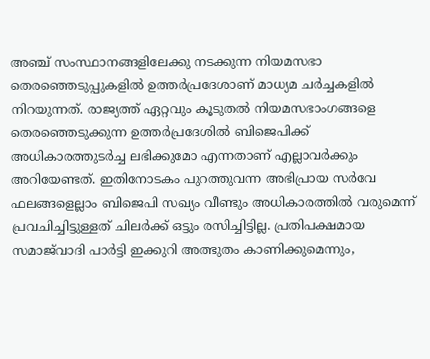അഞ്ച് സംസ്ഥാനങ്ങളിലേക്കു നടക്കുന്ന നിയമസഭാ തെരഞ്ഞെടുപ്പുകളില്‍ ഉത്തര്‍പ്രദേശാണ് മാധ്യമ ചര്‍ച്ചകളില്‍ നിറയുന്നത്. രാജ്യത്ത് ഏറ്റവും കൂടുതല്‍ നിയമസഭാംഗങ്ങളെ തെരഞ്ഞെടുക്കുന്ന ഉത്തര്‍പ്രദേശില്‍ ബിജെപിക്ക് അധികാരത്തുടര്‍ച്ച ലഭിക്കുമോ എന്നതാണ് എല്ലാവര്‍ക്കും അറിയേണ്ടത്. ഇതിനോടകം പുറത്തുവന്ന അഭിപ്രായ സര്‍വേ ഫലങ്ങളെല്ലാം ബിജെപി സഖ്യം വീണ്ടും അധികാരത്തില്‍ വരുമെന്ന് പ്രവചിച്ചിട്ടുള്ളത് ചിലര്‍ക്ക് ഒട്ടും രസിച്ചിട്ടില്ല. പ്രതിപക്ഷമായ സമാജ്‌വാദി പാര്‍ട്ടി ഇക്കുറി അത്ഭുതം കാണിക്കുമെന്നും,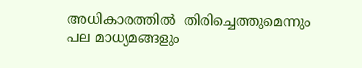അധികാരത്തില്‍  തിരിച്ചെത്തുമെന്നും പല മാധ്യമങ്ങളും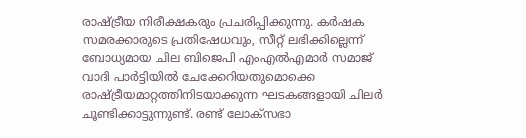രാഷ്‌ട്രീയ നിരീക്ഷകരും പ്രചരിപ്പിക്കുന്നു. കര്‍ഷക സമരക്കാരുടെ പ്രതിഷേധവും, സീറ്റ് ലഭിക്കില്ലെന്ന് ബോധ്യമായ ചില ബിജെപി എംഎല്‍എമാര്‍ സമാജ് വാദി പാര്‍ട്ടിയില്‍ ചേക്കേറിയതുമൊക്കെ രാഷ്‌ട്രീയമാറ്റത്തിനിടയാക്കുന്ന ഘടകങ്ങളായി ചിലര്‍ ചൂണ്ടിക്കാട്ടുന്നുണ്ട്. രണ്ട് ലോക്‌സഭാ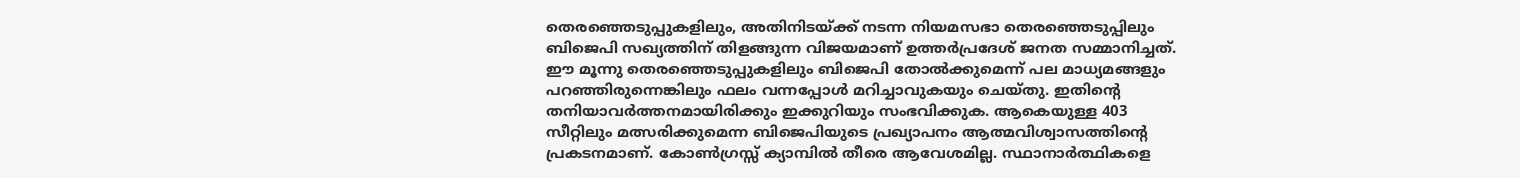തെരഞ്ഞെടുപ്പുകളിലും, അതിനിടയ്‌ക്ക് നടന്ന നിയമസഭാ തെരഞ്ഞെടുപ്പിലും ബിജെപി സഖ്യത്തിന് തിളങ്ങുന്ന വിജയമാണ് ഉത്തര്‍പ്രദേശ് ജനത സമ്മാനിച്ചത്. ഈ മൂന്നു തെരഞ്ഞെടുപ്പുകളിലും ബിജെപി തോല്‍ക്കുമെന്ന് പല മാധ്യമങ്ങളും പറഞ്ഞിരുന്നെങ്കിലും ഫലം വന്നപ്പോള്‍ മറിച്ചാവുകയും ചെയ്തു. ഇതിന്റെ തനിയാവര്‍ത്തനമായിരിക്കും ഇക്കുറിയും സംഭവിക്കുക. ആകെയുള്ള 403 സീറ്റിലും മത്സരിക്കുമെന്ന ബിജെപിയുടെ പ്രഖ്യാപനം ആത്മവിശ്വാസത്തിന്റെ പ്രകടനമാണ്. കോണ്‍ഗ്രസ്സ് ക്യാമ്പില്‍ തീരെ ആവേശമില്ല. സ്ഥാനാര്‍ത്ഥികളെ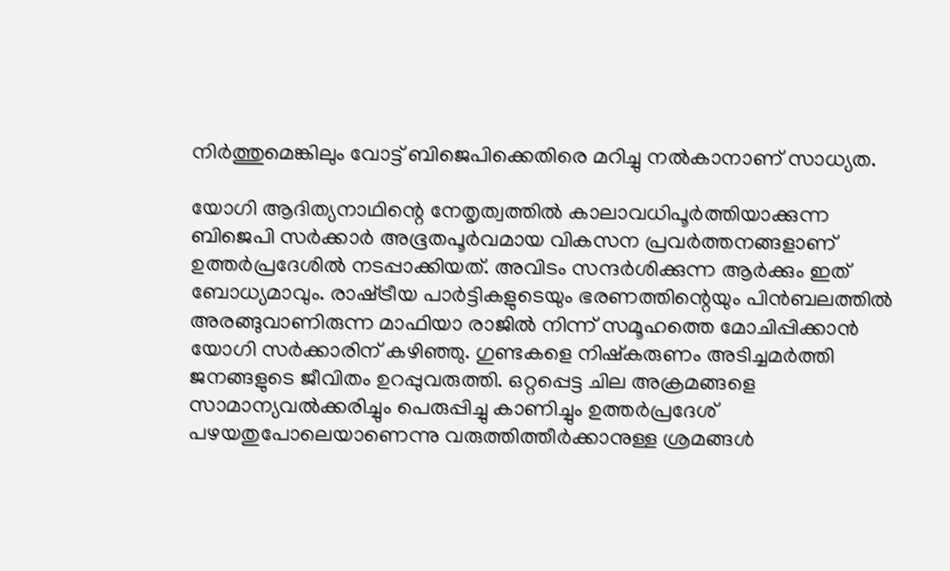നിര്‍ത്തുമെങ്കിലും വോട്ട് ബിജെപിക്കെതിരെ മറിച്ചു നല്‍കാനാണ് സാധ്യത.

യോഗി ആദിത്യനാഥിന്റെ നേതൃത്വത്തില്‍ കാലാവധിപൂര്‍ത്തിയാക്കുന്ന ബിജെപി സര്‍ക്കാര്‍ അഭൂതപൂര്‍വമായ വികസന പ്രവര്‍ത്തനങ്ങളാണ് ഉത്തര്‍പ്രദേശില്‍ നടപ്പാക്കിയത്. അവിടം സന്ദര്‍ശിക്കുന്ന ആര്‍ക്കും ഇത് ബോധ്യമാവും. രാഷ്‌ട്രീയ പാര്‍ട്ടികളുടെയും ഭരണത്തിന്റെയും പിന്‍ബലത്തില്‍ അരങ്ങുവാണിരുന്ന മാഫിയാ രാജില്‍ നിന്ന് സമൂഹത്തെ മോചിപ്പിക്കാന്‍ യോഗി സര്‍ക്കാരിന് കഴിഞ്ഞു. ഗുണ്ടകളെ നിഷ്‌കരുണം അടിച്ചമര്‍ത്തി ജനങ്ങളുടെ ജീവിതം ഉറപ്പുവരുത്തി. ഒറ്റപ്പെട്ട ചില അക്രമങ്ങളെ സാമാന്യവല്‍ക്കരിച്ചും പെരുപ്പിച്ചു കാണിച്ചും ഉത്തര്‍പ്രദേശ് പഴയതുപോലെയാണെന്നു വരുത്തിത്തീര്‍ക്കാനുള്ള ശ്രമങ്ങള്‍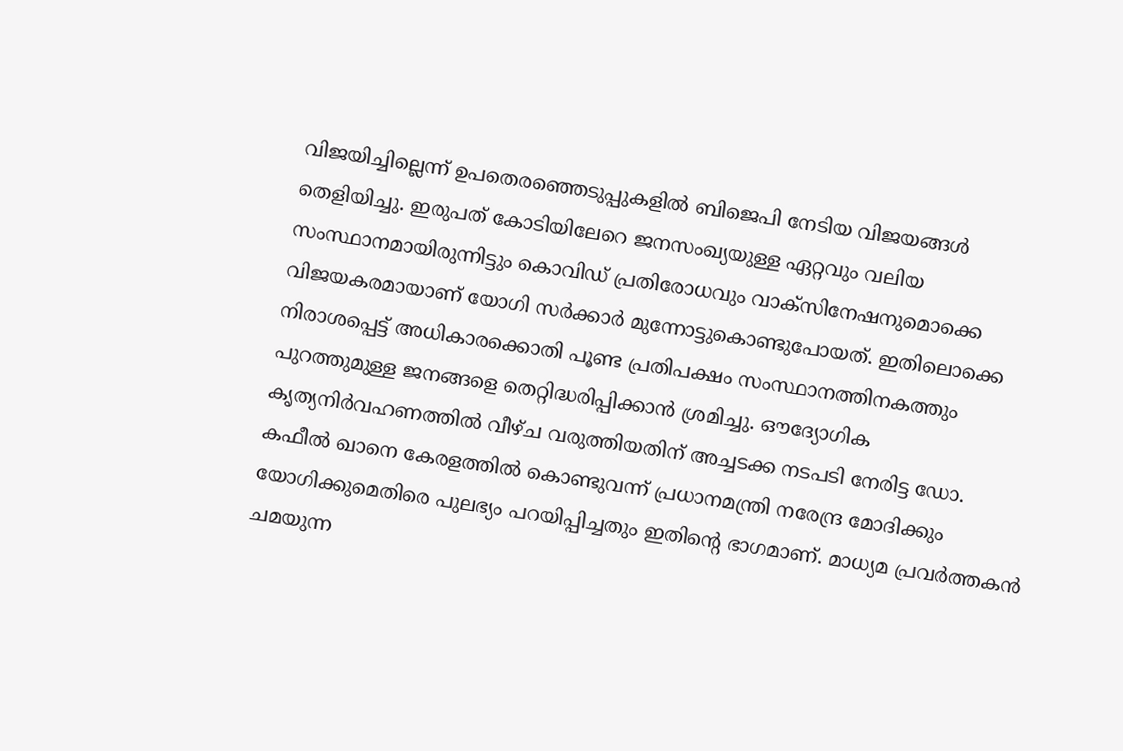വിജയിച്ചില്ലെന്ന് ഉപതെരഞ്ഞെടുപ്പുകളില്‍ ബിജെപി നേടിയ വിജയങ്ങള്‍  തെളിയിച്ചു. ഇരുപത് കോടിയിലേറെ ജനസംഖ്യയുള്ള ഏറ്റവും വലിയ സംസ്ഥാനമായിരുന്നിട്ടും കൊവിഡ് പ്രതിരോധവും വാക്‌സിനേഷനുമൊക്കെ വിജയകരമായാണ് യോഗി സര്‍ക്കാര്‍ മുന്നോട്ടുകൊണ്ടുപോയത്. ഇതിലൊക്കെ നിരാശപ്പെട്ട് അധികാരക്കൊതി പൂണ്ട പ്രതിപക്ഷം സംസ്ഥാനത്തിനകത്തും പുറത്തുമുള്ള ജനങ്ങളെ തെറ്റിദ്ധരിപ്പിക്കാന്‍ ശ്രമിച്ചു. ഔദ്യോഗിക കൃത്യനിര്‍വഹണത്തില്‍ വീഴ്ച വരുത്തിയതിന് അച്ചടക്ക നടപടി നേരിട്ട ഡോ. കഫീല്‍ ഖാനെ കേരളത്തില്‍ കൊണ്ടുവന്ന് പ്രധാനമന്ത്രി നരേന്ദ്ര മോദിക്കും യോഗിക്കുമെതിരെ പുലഭ്യം പറയിപ്പിച്ചതും ഇതിന്റെ ഭാഗമാണ്. മാധ്യമ പ്രവര്‍ത്തകന്‍ ചമയുന്ന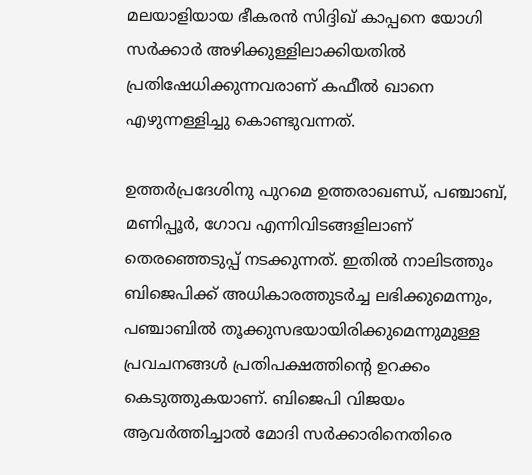മലയാളിയായ ഭീകരന്‍ സിദ്ദിഖ് കാപ്പനെ യോഗി സര്‍ക്കാര്‍ അഴിക്കുള്ളിലാക്കിയതില്‍ പ്രതിഷേധിക്കുന്നവരാണ് കഫീല്‍ ഖാനെ എഴുന്നള്ളിച്ചു കൊണ്ടുവന്നത്.

ഉത്തര്‍പ്രദേശിനു പുറമെ ഉത്തരാഖണ്ഡ്, പഞ്ചാബ്, മണിപ്പൂര്‍, ഗോവ എന്നിവിടങ്ങളിലാണ് തെരഞ്ഞെടുപ്പ് നടക്കുന്നത്. ഇതില്‍ നാലിടത്തും ബിജെപിക്ക് അധികാരത്തുടര്‍ച്ച ലഭിക്കുമെന്നും, പഞ്ചാബില്‍ തൂക്കുസഭയായിരിക്കുമെന്നുമുള്ള പ്രവചനങ്ങള്‍ പ്രതിപക്ഷത്തിന്റെ ഉറക്കം കെടുത്തുകയാണ്. ബിജെപി വിജയം ആവര്‍ത്തിച്ചാല്‍ മോദി സര്‍ക്കാരിനെതിരെ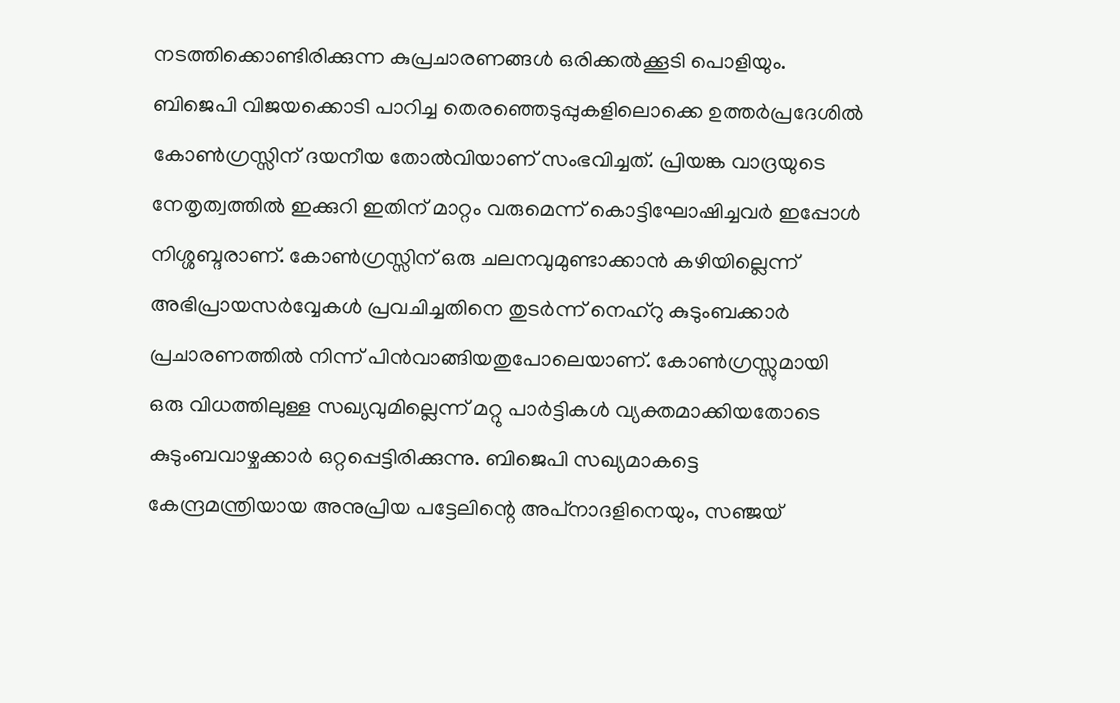നടത്തിക്കൊണ്ടിരിക്കുന്ന കുപ്രചാരണങ്ങള്‍ ഒരിക്കല്‍ക്കൂടി പൊളിയും. ബിജെപി വിജയക്കൊടി പാറിച്ച തെരഞ്ഞെടുപ്പുകളിലൊക്കെ ഉത്തര്‍പ്രദേശില്‍ കോണ്‍ഗ്രസ്സിന് ദയനീയ തോല്‍വിയാണ് സംഭവിച്ചത്. പ്രിയങ്ക വാദ്രയുടെ നേതൃത്വത്തില്‍ ഇക്കുറി ഇതിന് മാറ്റം വരുമെന്ന് കൊട്ടിഘോഷിച്ചവര്‍ ഇപ്പോള്‍ നിശ്ശബ്ദരാണ്. കോണ്‍ഗ്രസ്സിന് ഒരു ചലനവുമുണ്ടാക്കാന്‍ കഴിയില്ലെന്ന് അഭിപ്രായസര്‍വ്വേകള്‍ പ്രവചിച്ചതിനെ തുടര്‍ന്ന് നെഹ്‌റു കുടുംബക്കാര്‍ പ്രചാരണത്തില്‍ നിന്ന് പിന്‍വാങ്ങിയതുപോലെയാണ്. കോണ്‍ഗ്രസ്സുമായി ഒരു വിധത്തിലുള്ള സഖ്യവുമില്ലെന്ന് മറ്റു പാര്‍ട്ടികള്‍ വ്യക്തമാക്കിയതോടെ കുടുംബവാഴ്ചക്കാര്‍ ഒറ്റപ്പെട്ടിരിക്കുന്നു. ബിജെപി സഖ്യമാകട്ടെ കേന്ദ്രമന്ത്രിയായ അനുപ്രിയ പട്ടേലിന്റെ അപ്‌നാദളിനെയും, സഞ്ജയ്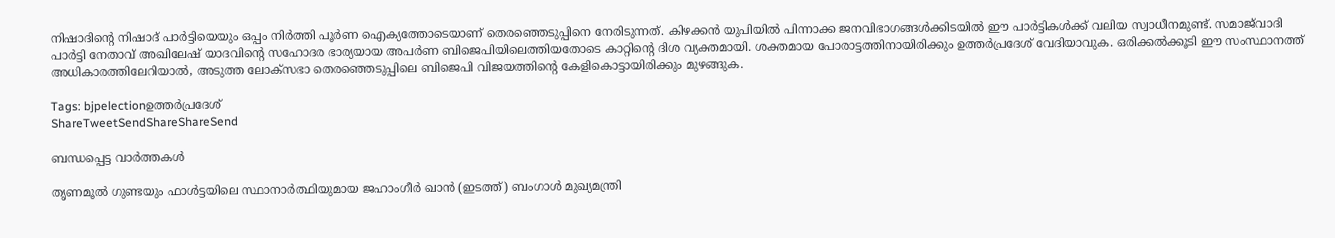നിഷാദിന്റെ നിഷാദ് പാര്‍ട്ടിയെയും ഒപ്പം നിര്‍ത്തി പൂര്‍ണ ഐക്യത്തോടെയാണ് തെരഞ്ഞെടുപ്പിനെ നേരിടുന്നത്. കിഴക്കന്‍ യുപിയില്‍ പിന്നാക്ക ജനവിഭാഗങ്ങള്‍ക്കിടയില്‍ ഈ പാര്‍ട്ടികള്‍ക്ക് വലിയ സ്വാധീനമുണ്ട്. സമാജ്‌വാദി പാര്‍ട്ടി നേതാവ് അഖിലേഷ് യാദവിന്റെ സഹോദര ഭാര്യയായ അപര്‍ണ ബിജെപിയിലെത്തിയതോടെ കാറ്റിന്റെ ദിശ വ്യക്തമായി. ശക്തമായ പോരാട്ടത്തിനായിരിക്കും ഉത്തര്‍പ്രദേശ് വേദിയാവുക. ഒരിക്കല്‍ക്കൂടി ഈ സംസ്ഥാനത്ത് അധികാരത്തിലേറിയാല്‍, അടുത്ത ലോക്‌സഭാ തെരഞ്ഞെടുപ്പിലെ ബിജെപി വിജയത്തിന്റെ കേളികൊട്ടായിരിക്കും മുഴങ്ങുക.

Tags: bjpelectionഉത്തര്‍പ്രദേശ്
ShareTweetSendShareShareSend

ബന്ധപ്പെട്ട വാര്‍ത്തകള്‍

തൃണമൂല്‍ ഗുണ്ടയും ഫാള്‍ട്ടയിലെ സ്ഥാനാര്‍ത്ഥിയുമായ ജഹാംഗീര്‍ ഖാന്‍ (ഇടത്ത്) ബംഗാള്‍ മുഖ്യമന്ത്രി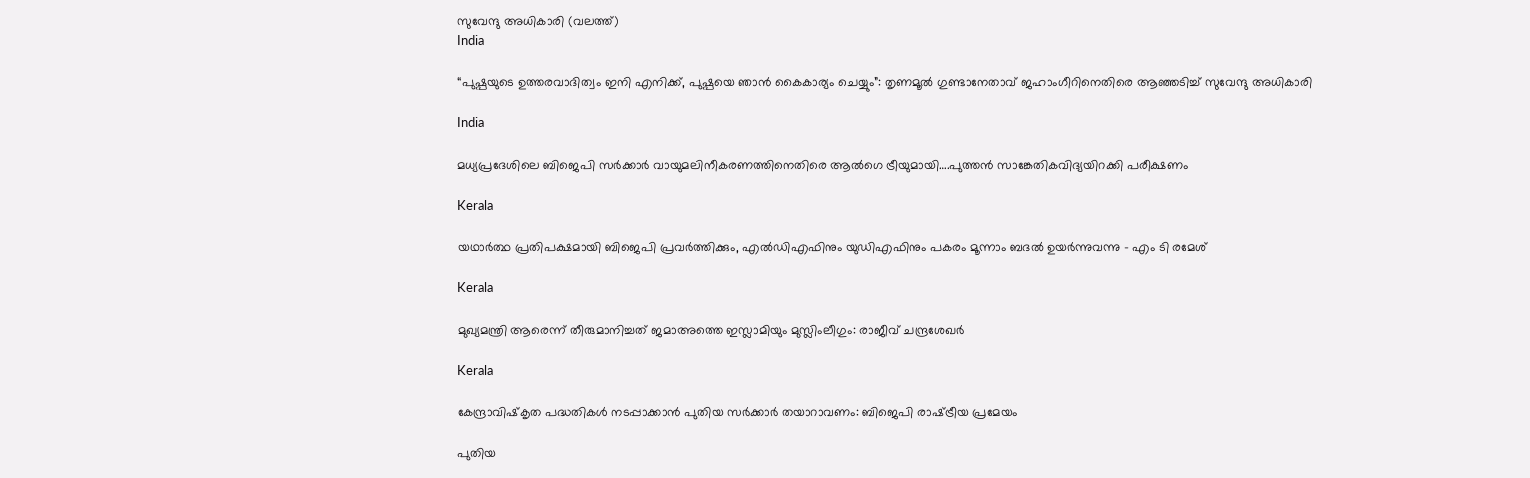സുവേന്ദു അധികാരി (വലത്ത്)
India

“പുഷ്പയുടെ ഉത്തരവാദിത്വം ഇനി എനിക്ക്, പുഷ്പയെ ഞാന്‍ കൈകാര്യം ചെയ്യും”: തൃണമൂല്‍ ഗുണ്ടാനേതാവ് ജഹാംഗീറിനെതിരെ ആഞ്ഞടിച്ച് സുവേന്ദു അധികാരി

India

മധ്യപ്രദേശിലെ ബിജെപി സര്‍ക്കാര്‍ വായുമലിനീകരണത്തിനെതിരെ ആല്‍ഗെ ട്രീയുമായി….പുത്തന്‍ സാങ്കേതികവിദ്യയിറക്കി പരീക്ഷണം

Kerala

യഥാര്‍ത്ഥ പ്രതിപക്ഷമായി ബിജെപി പ്രവര്‍ത്തിക്കും, എല്‍ഡിഎഫിനും യുഡിഎഫിനും പകരം മൂന്നാം ബദല്‍ ഉയര്‍ന്നുവന്നു – എം ടി രമേശ്

Kerala

മുഖ്യമന്ത്രി ആരെന്ന് തീരുമാനിച്ചത് ജമാഅത്തെ ഇസ്ലാമിയും മുസ്ലിംലീഗും: രാജീവ് ചന്ദ്രശേഖര്‍

Kerala

കേന്ദ്രാവിഷ്‌കൃത പദ്ധതികള്‍ നടപ്പാക്കാന്‍ പുതിയ സര്‍ക്കാര്‍ തയാറാവണം: ബിജെപി രാഷ്‌ട്രീയ പ്രമേയം

പുതിയ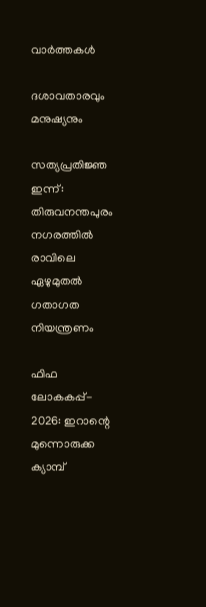വാര്‍ത്തകള്‍

ദശാവതാരവും മനുഷ്യനും

സത്യപ്രതിജ്ഞ ഇന്ന്: തിരുവനന്തപുരം നഗരത്തില്‍ രാവിലെ ഏഴുമുതല്‍ ഗതാഗത നിയന്ത്രണം

ഫിഫ ലോകകപ്പ്- 2026: ഇറാന്റെ മുന്നൊരുക്ക ക്യാമ്പ്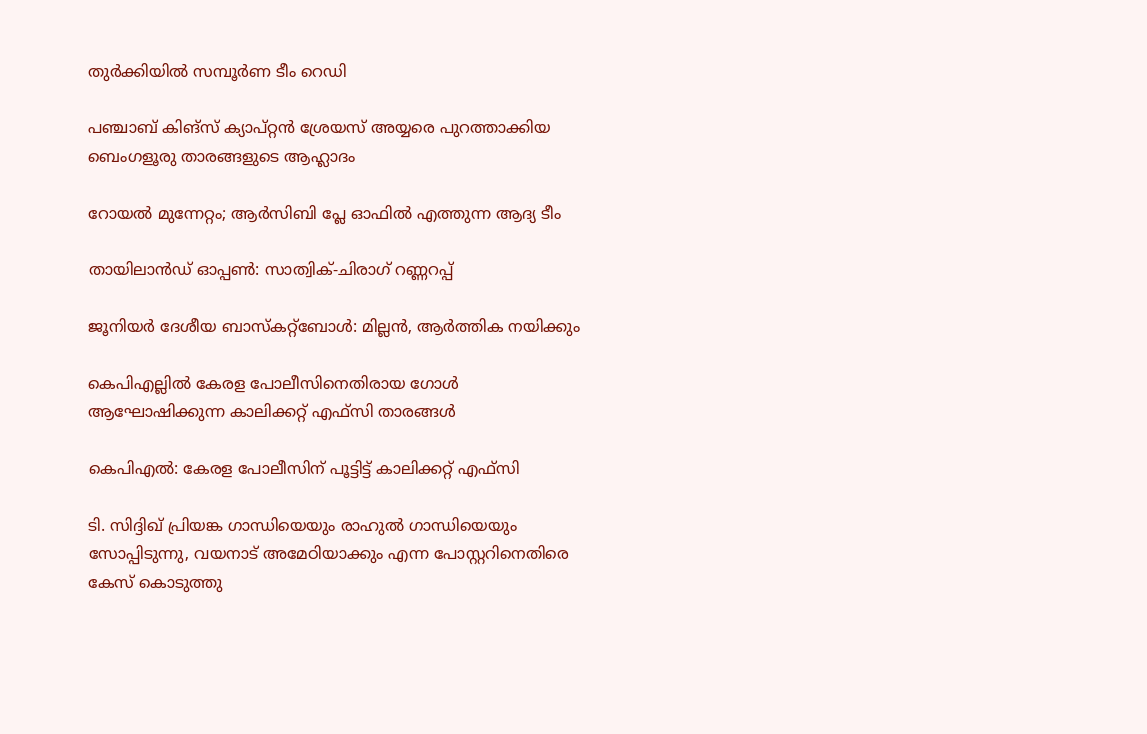തുര്‍ക്കിയില്‍ സമ്പൂര്‍ണ ടീം റെഡി

പഞ്ചാബ് കിങ്‌സ് ക്യാപ്റ്റന്‍ ശ്രേയസ് അയ്യരെ പുറത്താക്കിയ ബെംഗളൂരു താരങ്ങളുടെ ആഹ്ലാദം

റോയല്‍ മുന്നേറ്റം; ആര്‍സിബി പ്ലേ ഓഫില്‍ എത്തുന്ന ആദ്യ ടീം

തായിലാന്‍ഡ് ഓപ്പണ്‍: സാത്വിക്-ചിരാഗ് റണ്ണറപ്പ്

ജൂനിയര്‍ ദേശീയ ബാസ്‌കറ്റ്‌ബോള്‍: മില്ലന്‍, ആര്‍ത്തിക നയിക്കും

കെപിഎല്ലില്‍ കേരള പോലീസിനെതിരായ ഗോള്‍ ആഘോഷിക്കുന്ന കാലിക്കറ്റ് എഫ്സി താരങ്ങള്‍

കെപിഎല്‍: കേരള പോലീസിന് പൂട്ടിട്ട് കാലിക്കറ്റ് എഫ്‌സി

ടി. സിദ്ദിഖ് പ്രിയങ്ക ഗാന്ധിയെയും രാഹുല്‍ ഗാന്ധിയെയും സോപ്പിടുന്നു, വയനാട് അമേഠിയാക്കും എന്ന പോസ്റ്ററിനെതിരെ കേസ് കൊടുത്തു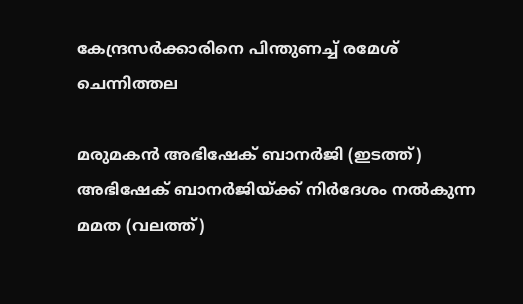കേന്ദ്രസര്‍ക്കാരിനെ പിന്തുണച്ച് രമേശ് ചെന്നിത്തല

മരുമകന്‍ അഭിഷേക് ബാനര്‍ജി (ഇടത്ത്) അഭിഷേക് ബാനര്‍ജിയ്ക്ക് നിര്‍ദേശം നല്‍കുന്ന മമത (വലത്ത്)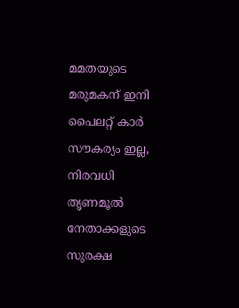മമതയുടെ മരുമകന് ഇനി പൈലറ്റ് കാർ സൗകര്യം ഇല്ല, നിരവധി തൃണമൂല്‍ നേതാക്കളുടെ സുരക്ഷ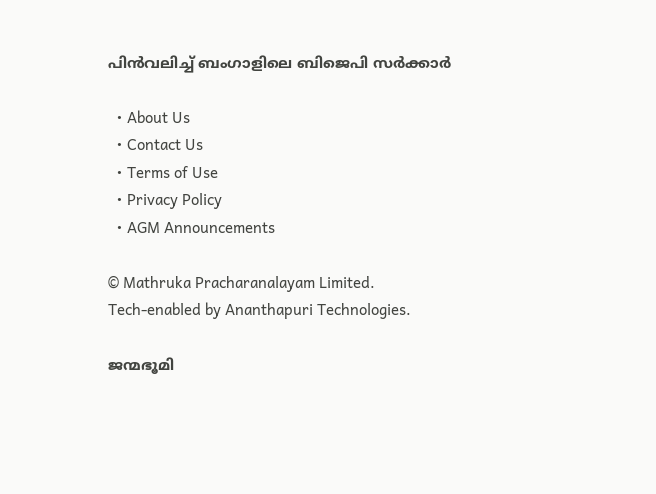പിന്‍വലിച്ച് ബംഗാളിലെ ബിജെപി സര്‍ക്കാര്‍

  • About Us
  • Contact Us
  • Terms of Use
  • Privacy Policy
  • AGM Announcements

© Mathruka Pracharanalayam Limited.
Tech-enabled by Ananthapuri Technologies.

ജന്മഭൂമി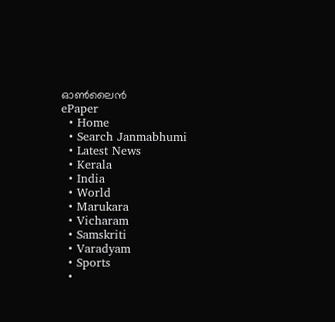ഓണ്‍ലൈന്‍
ePaper
  • Home
  • Search Janmabhumi
  • Latest News
  • Kerala
  • India
  • World
  • Marukara
  • Vicharam
  • Samskriti
  • Varadyam
  • Sports
  •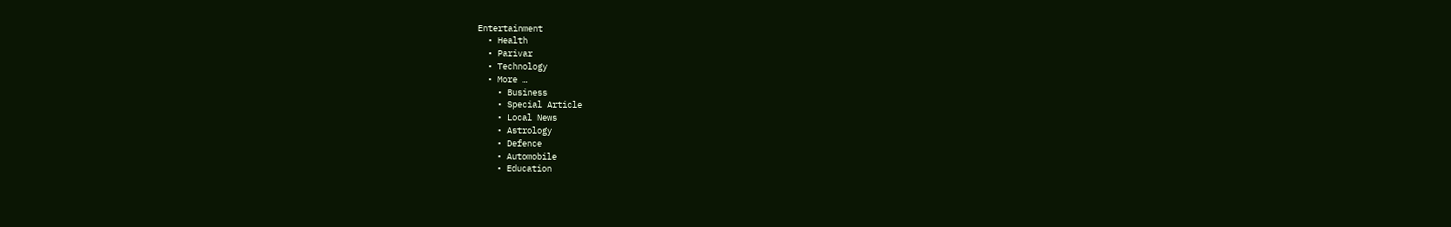Entertainment
  • Health
  • Parivar
  • Technology
  • More …
    • Business
    • Special Article
    • Local News
    • Astrology
    • Defence
    • Automobile
    • Education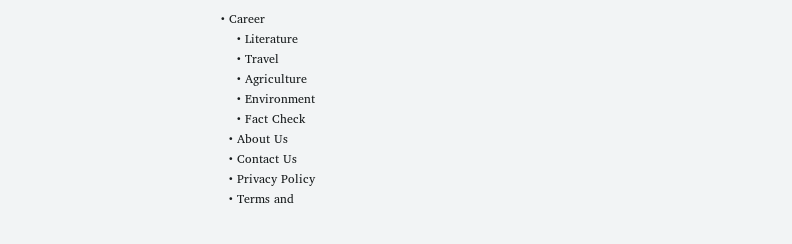• Career
    • Literature
    • Travel
    • Agriculture
    • Environment
    • Fact Check
  • About Us
  • Contact Us
  • Privacy Policy
  • Terms and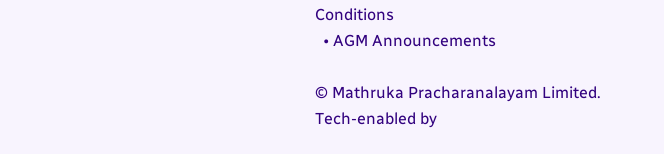Conditions
  • AGM Announcements

© Mathruka Pracharanalayam Limited.
Tech-enabled by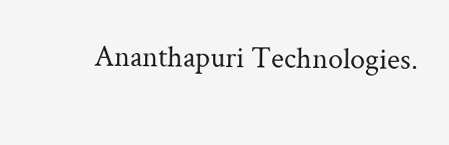Ananthapuri Technologies.